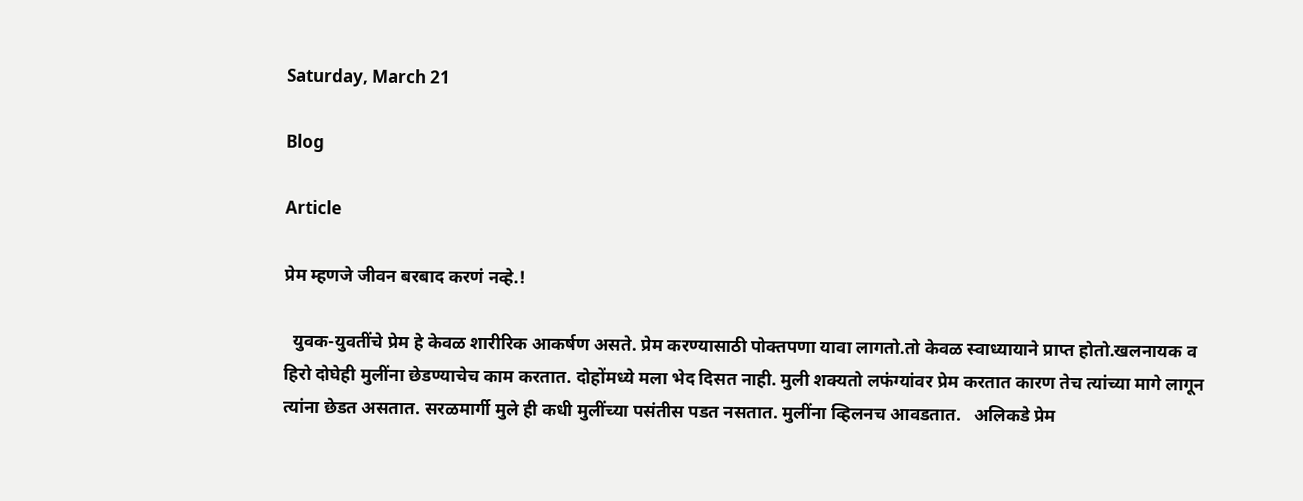Saturday, March 21

Blog

Article

प्रेम म्हणजे जीवन बरबाद करणं नव्हे.!

  युवक-युवतींचे प्रेम हे केवळ शारीरिक आकर्षण असते. प्रेम करण्यासाठी पोक्तपणा यावा लागतो.तो केवळ स्वाध्यायाने प्राप्त होतो.खलनायक व हिरो दोघेही मुलींना छेडण्याचेच काम करतात. दोहोंमध्ये मला भेद दिसत नाही. मुली शक्यतो लफंग्यांवर प्रेम करतात कारण तेच त्यांच्या मागे लागून त्यांना छेडत असतात. सरळमार्गी मुले ही कधी मुलींच्या पसंतीस पडत नसतात. मुलींना व्हिलनच आवडतात.   अलिकडे प्रेम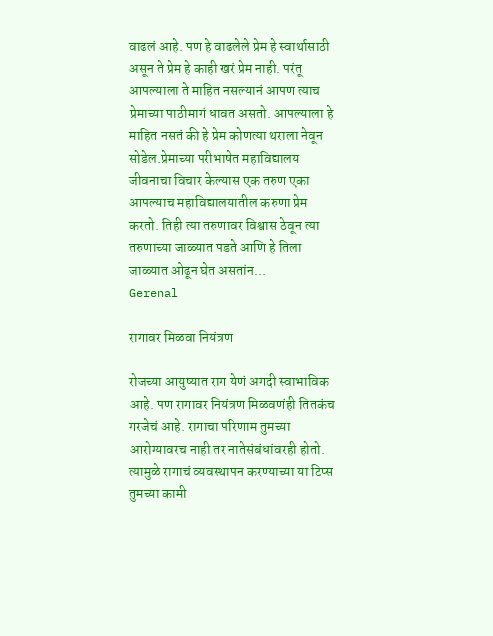वाढलं आहे. पण हे वाढलेले प्रेम हे स्वार्थासाठी असून ते प्रेम हे काही खरं प्रेम नाही. परंतू आपल्याला ते माहित नसल्यानं आपण त्याच प्रेमाच्या पाठीमागं धावत असतो. आपल्याला हे माहित नसतं की हे प्रेम कोणत्या थराला नेवून सोडेल.प्रेमाच्या परीभाषेत महाविद्यालय जीवनाचा विचार केल्यास एक तरुण एका आपल्याच महाविद्यालयातील करुणा प्रेम करतो. तिही त्या तरुणावर विश्वास ठेवून त्या तरुणाच्या जाळ्यात पडते आणि हे तिला जाळ्यात ओढून घेत असतांन...
Gerenal

रागावर मिळवा नियंत्रण

रोजच्या आयुष्यात राग येणं अगदी स्वाभाविक आहे. पण रागावर नियंत्रण मिळवणंही तितकंच गरजेचं आहे. रागाचा परिणाम तुमच्या आरोग्यावरच नाही तर नातेसंबंधांवरही होतो. त्यामुळे रागाचं व्यवस्थापन करण्याच्या या टिप्स तुमच्या कामी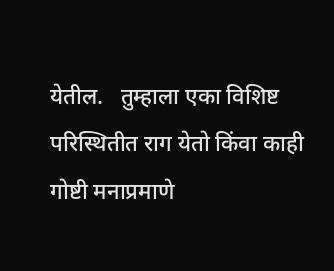येतील.   तुम्हाला एका विशिष्ट परिस्थितीत राग येतो किंवा काही गोष्टी मनाप्रमाणे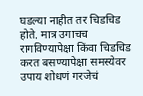घडल्या नाहीत तर चिडचिड होते. मात्र उगाचच रागविण्यापेक्षा किंवा चिडचिड करत बसण्यापेक्षा समस्येवर उपाय शोधणं गरजेचं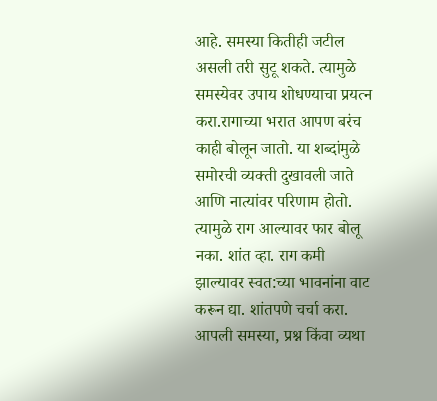आहे. समस्या कितीही जटील असली तरी सुटू शकते. त्यामुळे समस्येवर उपाय शोधण्याचा प्रयत्न करा.रागाच्या भरात आपण बरंच काही बोलून जातो. या शब्दांमुळे समोरची व्यक्ती दुखावली जाते आणि नात्यांवर परिणाम होतो. त्यामुळे राग आल्यावर फार बोलू नका. शांत व्हा. राग कमी झाल्यावर स्वत:च्या भावनांना वाट करून द्या. शांतपणे चर्चा करा. आपली समस्या, प्रश्न किंवा व्यथा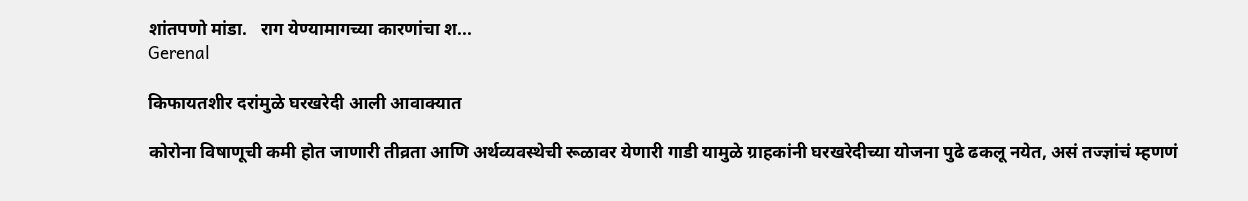शांतपणो मांडा.   राग येण्यामागच्या कारणांचा श...
Gerenal

किफायतशीर दरांमुळे घरखरेदी आली आवाक्यात

कोरोना विषाणूची कमी होत जाणारी तीव्रता आणि अर्थव्यवस्थेची रूळावर येणारी गाडी यामुळे ग्राहकांनी घरखरेदीच्या योजना पुढे ढकलू नयेत, असं तज्ज्ञांचं म्हणणं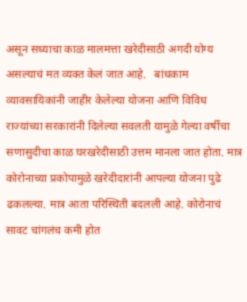असून सध्याचा काळ मालमत्ता खरेदीसाठी अगदी योग्य असल्याचं मत व्यक्त केलं जात आहे.   बांधकाम व्यावसायिकांनी जाहीर केलेल्या योजना आणि विविध राज्यांच्या सरकारांनी दिलेल्या सवलती यामुळे गेल्या वर्षीचा सणासुदीचा काळ घरखरेदीसाठी उत्तम मानला जात होता. मात्र कोरोनाच्या प्रकोपामुळे खरेदीदारांनी आपल्या योजना पुढे ढकलल्या. मात्र आता परिस्थिती बदलली आहे. कोरोनाचं सावट चांगलंच कमी होत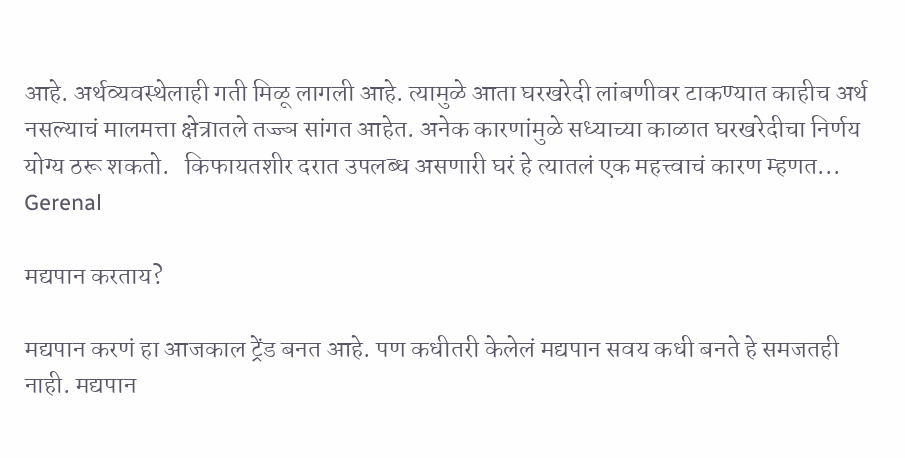आहे. अर्थव्यवस्थेलाही गती मिळू लागली आहे. त्यामुळे आता घरखरेदी लांबणीवर टाकण्यात काहीच अर्थ नसल्याचं मालमत्ता क्षेत्रातले तज्ज्ञ सांगत आहेत. अनेक कारणांमुळे सध्याच्या काळात घरखरेदीचा निर्णय योग्य ठरू शकतो.   किफायतशीर दरात उपलब्ध असणारी घरं हे त्यातलं एक महत्त्वाचं कारण म्हणत...
Gerenal

मद्यपान करताय?

मद्यपान करणं हा आजकाल ट्रेंड बनत आहे. पण कधीतरी केलेलं मद्यपान सवय कधी बनते हे समजतही नाही. मद्यपान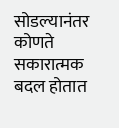सोडल्यानंतर कोणते सकारात्मक बदल होतात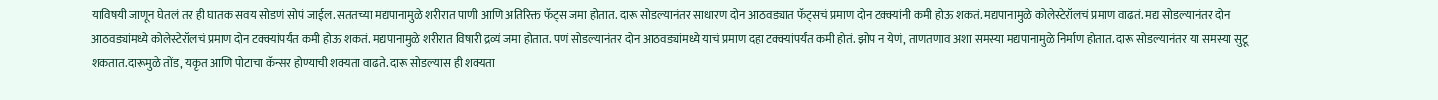याविषयी जाणून घेतलं तर ही घातक सवय सोडणं सोपं जाईल.सततच्या मद्यपानामुळे शरीरात पाणी आणि अतिरिक्त फॅट्स जमा होतात. दारू सोडल्यानंतर साधारण दोन आठवड्यात फॅट्सचं प्रमाण दोन टक्क्यांनी कमी होऊ शकतं. मद्यपानामुळे कोलेस्टेरॉलचं प्रमाण वाढतं. मद्य सोडल्यानंतर दोन आठवड्यांमध्ये कोलेस्टेरॉलचं प्रमाण दोन टक्क्यांपर्यंत कमी होऊ शकतं. मद्यपानामुळे शरीरात विषारी द्रव्यं जमा होतात. पणं सोडल्यानंतर दोन आठवड्यांमध्ये याचं प्रमाण दहा टक्क्यांपर्यंत कमी होतं. झोप न येणं, ताणतणाव अशा समस्या मद्यपानामुळे निर्माण होतात. दारू सोडल्यानंतर या समस्या सुटू शकतात.दारूमुळे तोंड, यकृत आणि पोटाचा कॅन्सर होण्याची शक्यता वाढते. दारू सोडल्यास ही शक्यता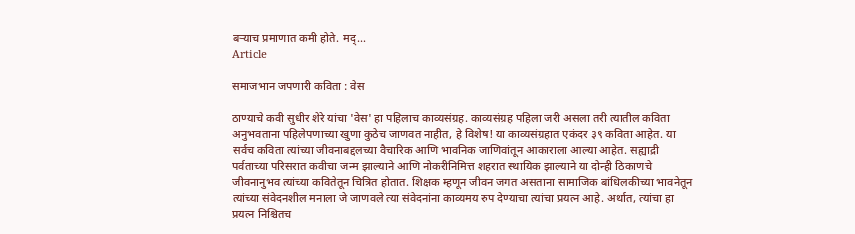बर्‍याच प्रमाणात कमी होते. मद्...
Article

समाजभान जपणारी कविता : वेस

ठाण्याचे कवी सुधीर शेरे यांचा 'वेस' हा पहिलाच काव्यसंग्रह. काव्यसंग्रह पहिला जरी असला तरी त्यातील कविता अनुभवताना पहिलेपणाच्या खुणा कुठेच जाणवत नाहीत, हे विशेष! या काव्यसंग्रहात एकंदर ३९ कविता आहेत. या सर्वच कविता त्यांच्या जीवनाबद्दलच्या वैचारिक आणि भावनिक जाणिवांतून आकाराला आल्या आहेत. सह्याद्री पर्वताच्या परिसरात कवीचा जन्म झाल्याने आणि नोकरीनिमित्त शहरात स्थायिक झाल्याने या दोन्ही ठिकाणचे जीवनानुभव त्यांच्या कवितेतून चित्रित होतात. शिक्षक म्हणून जीवन जगत असताना सामाजिक बांधिलकीच्या भावनेतून त्यांच्या संवेदनशील मनाला जे जाणवले त्या संवेदनांना काव्यमय रुप देण्याचा त्यांचा प्रयत्न आहे. अर्थात, त्यांचा हा प्रयत्न निश्चितच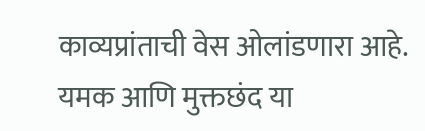काव्यप्रांताची वेस ओलांडणारा आहे. यमक आणि मुक्तछंद या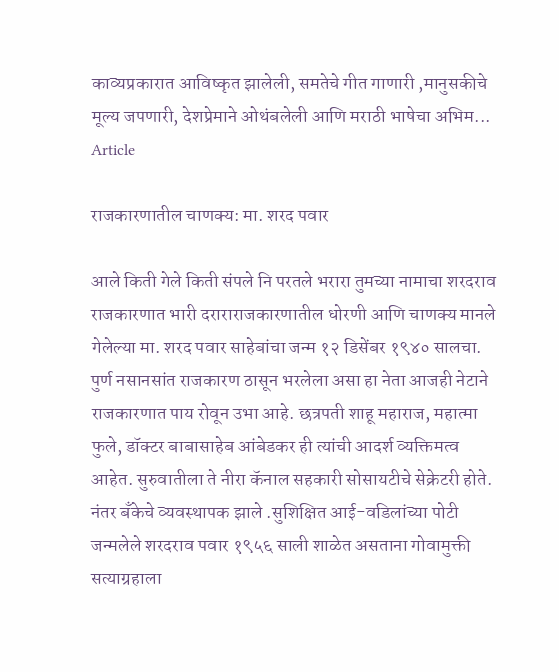काव्यप्रकारात आविष्कृत झालेली, समतेचे गीत गाणारी ,मानुसकीचे मूल्य जपणारी, देशप्रेमाने ओथंबलेली आणि मराठी भाषेचा अभिम...
Article

राजकारणातील चाणक्य: मा. शरद पवार

आले किती गेले किती संपले नि परतले भरारा तुमच्या नामाचा शरदराव राजकारणात भारी दराराराजकारणातील धोरणी आणि चाणक्य मानले गेलेल्या मा. शरद पवार साहेबांचा जन्म १२ डिसेंबर १९४० सालचा. पुर्ण नसानसांत राजकारण ठासून भरलेला असा हा नेता आजही नेटाने राजकारणात पाय रोवून उभा आहे. छत्रपती शाहू महाराज, महात्मा फुले, डॉक्टर बाबासाहेब आंबेडकर ही त्यांची आदर्श व्यक्तिमत्व आहेत. सुरुवातीला ते नीरा कॅनाल सहकारी सोसायटीचे सेक्रेटरी होते. नंतर बँकेचे व्यवस्थापक झाले .सुशिक्षित आई-वडिलांच्या पोटी जन्मलेले शरदराव पवार १९५६ साली शाळेत असताना गोवामुक्ती सत्याग्रहाला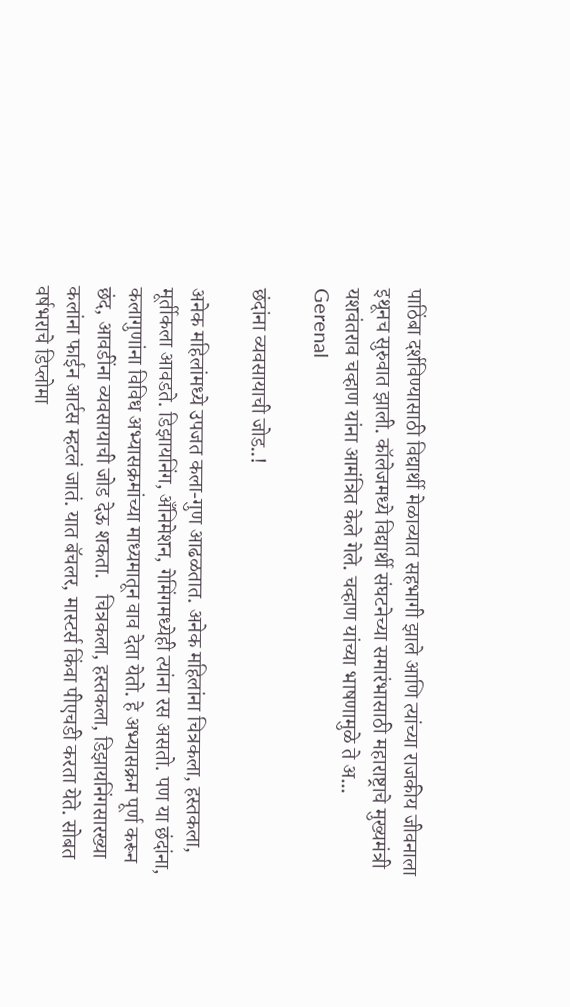पाठिंबा दर्शविण्यासाठी विद्यार्थी मेळाव्यात सहभागी झाले आणि त्यांच्या राजकीय जीवनाला इथूनच सुरुवात झाली. कॉलेजमध्ये विद्यार्थी संघटनेच्या समारंभासाठी महाराष्ट्राचे मुख्यमंत्री यशवंतराव चव्हाण यांना आमंत्रित केले गेले. चव्हाण यांच्या भाषणामुळे ते अ...
Gerenal

छंदांना व्यवसायाची जोड..!

अनेक महिलांमध्ये उपजत कला-गुण आढळतात. अनेक महिलांना चित्रकला, हस्तकला, मूर्तीकला आवडते. डिझायनिंग, अँनिमेशन, गेमिंगमध्येही त्यांना रस असतो. पण या छंदांना, कलागुणांना विविध अभ्यासक्रमांच्या माध्यमातून वाव देता येतो. हे अभ्यासक्रम पूर्ण करून छंद, आवडींना व्यवसायाची जोड देऊ शकता.   चित्रकला, हस्तकला, डिझायनिंगसारख्या कलांना फाईन आर्टस म्हटलं जातं. यात बॅचलर, मास्टर्स किंवा पीएचडी करता येते. सोबत वर्षभराचे डिप्लोमा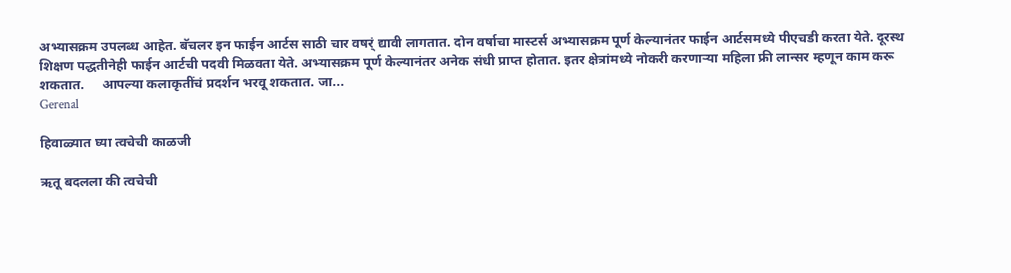अभ्यासक्रम उपलब्ध आहेत. बॅचलर इन फाईन आर्टस साठी चार वषर्ं द्यावी लागतात. दोन वर्षाचा मास्टर्स अभ्यासक्रम पूर्ण केल्यानंतर फाईन आर्टसमध्ये पीएचडी करता येते. दूरस्थ शिक्षण पद्धतीनेही फाईन आर्टची पदवी मिळवता येते. अभ्यासक्रम पूर्ण केल्यानंतर अनेक संधी प्राप्त होतात. इतर क्षेत्रांमध्ये नोकरी करणार्‍या महिला फ्री लान्सर म्हणून काम करू शकतात.     आपल्या कलाकृतींचं प्रदर्शन भरवू शकतात. जा...
Gerenal

हिवाळ्यात घ्या त्वचेची काळजी

ऋतू बदलला की त्वचेची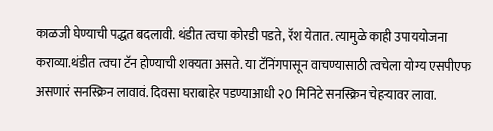काळजी घेण्याची पद्धत बदलावी. थंडीत त्वचा कोरडी पडते, रॅश येतात. त्यामुळे काही उपाययोजना कराव्या.थंडीत त्वचा टॅन होण्याची शक्यता असते. या टॅनिंगपासून वाचण्यासाठी त्वचेला योग्य एसपीएफ असणारं सनस्क्रिन लावावं. दिवसा घराबाहेर पडण्याआधी २0 मिनिटे सनस्क्रिन चेहर्‍यावर लावा.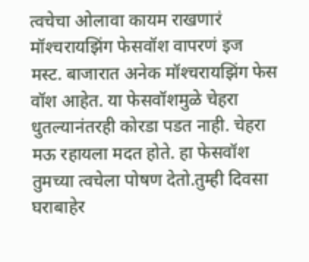त्वचेचा ओलावा कायम राखणारं मॉश्‍चरायझिंग फेसवॉश वापरणं इज मस्ट. बाजारात अनेक मॉश्‍चरायझिंग फेस वॉश आहेत. या फेसवॉशमुळे चेहरा धुतल्यानंतरही कोरडा पडत नाही. चेहरा मऊ रहायला मदत होते. हा फेसवॉश तुमच्या त्वचेला पोषण देतो.तुम्ही दिवसा घराबाहेर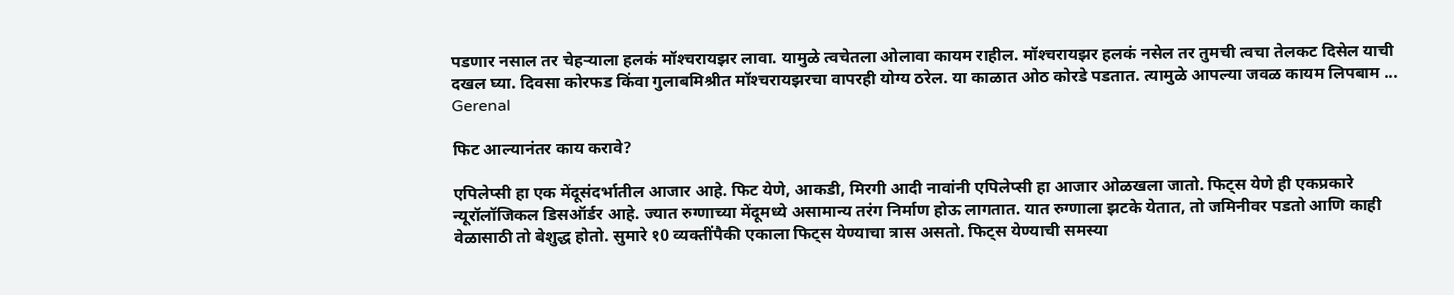पडणार नसाल तर चेहर्‍याला हलकं मॉश्‍चरायझर लावा. यामुळे त्वचेतला ओलावा कायम राहील. मॉश्‍चरायझर हलकं नसेल तर तुमची त्वचा तेलकट दिसेल याची दखल घ्या. दिवसा कोरफड किंवा गुलाबमिश्रीत मॉश्‍चरायझरचा वापरही योग्य ठरेल. या काळात ओठ कोरडे पडतात. त्यामुळे आपल्या जवळ कायम लिपबाम ...
Gerenal

फिट आल्यानंतर काय करावे?

एपिलेप्सी हा एक मेंदूसंदर्भातील आजार आहे. फिट येणे, आकडी, मिरगी आदी नावांनी एपिलेप्सी हा आजार ओळखला जातो. फिट्स येणे ही एकप्रकारे न्यूरॉलॉजिकल डिसऑर्डर आहे. ज्यात रुग्णाच्या मेंदूमध्ये असामान्य तरंग निर्माण होऊ लागतात. यात रुग्णाला झटके येतात, तो जमिनीवर पडतो आणि काही वेळासाठी तो बेशुद्ध होतो. सुमारे १0 व्यक्तींपैकी एकाला फिट्स येण्याचा त्रास असतो. फिट्स येण्याची समस्या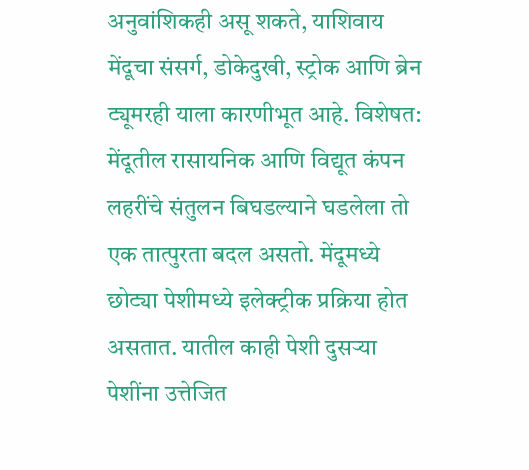अनुवांशिकही असू शकते, याशिवाय मेंदूचा संसर्ग, डोकेदुखी, स्ट्रोक आणि ब्रेन ट्यूमरही याला कारणीभूत आहे. विशेषत: मेंदूतील रासायनिक आणि विद्यूत कंपन लहरींचे संतुलन बिघडल्याने घडलेला तो एक तात्पुरता बदल असतो. मेंदूमध्ये छोट्या पेशीमध्ये इलेक्ट्रीक प्रक्रिया होत असतात. यातील काही पेशी दुसर्‍या पेशींना उत्तेजित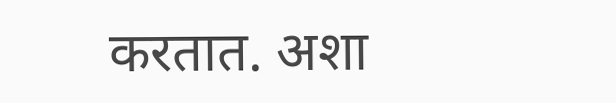करतात. अशा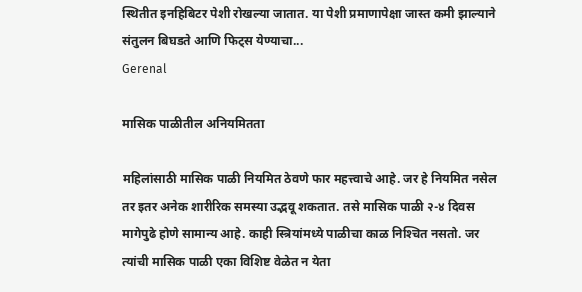स्थितीत इनहिबिटर पेशी रोखल्या जातात. या पेशी प्रमाणापेक्षा जास्त कमी झाल्याने संतुलन बिघडते आणि फिट्स येण्याचा...
Gerenal

मासिक पाळीतील अनियमितता

महिलांसाठी मासिक पाळी नियमित ठेवणे फार महत्त्वाचे आहे. जर हे नियमित नसेल तर इतर अनेक शारीरिक समस्या उद्भवू शकतात. तसे मासिक पाळी २-४ दिवस मागेपुढे होणे सामान्य आहे. काही स्त्रियांमध्ये पाळीचा काळ निश्‍चित नसतो. जर त्यांची मासिक पाळी एका विशिष्ट वेळेत न येता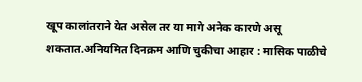खूप कालांतराने येत असेल तर या मागे अनेक कारणे असू शकतात.अनियमित दिनक्रम आणि चुकीचा आहार : मासिक पाळीचे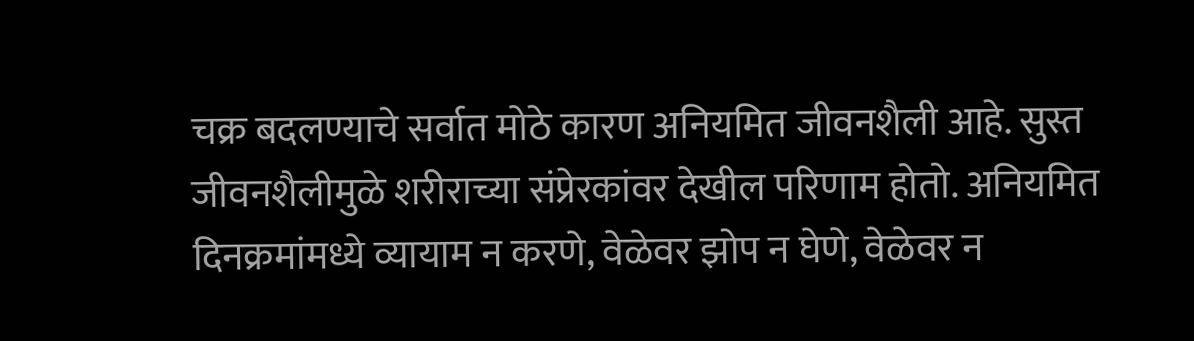चक्र बदलण्याचे सर्वात मोठे कारण अनियमित जीवनशैली आहे. सुस्त जीवनशैलीमुळे शरीराच्या संप्रेरकांवर देखील परिणाम होतो. अनियमित दिनक्रमांमध्ये व्यायाम न करणे, वेळेवर झोप न घेणे, वेळेवर न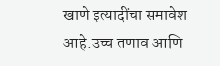खाणे इत्यादींचा समावेश आहे.उच्च तणाव आणि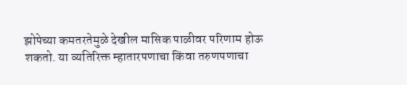झोपेच्या कमतरतेमुळे देखील मासिक पाळीवर परिणाम होऊ शकतो. या व्यतिरिक्त म्हातारपणाचा किंवा तरुणपणाचा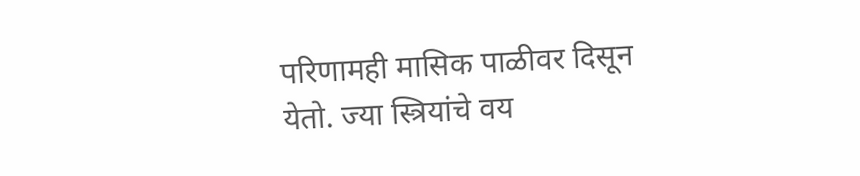परिणामही मासिक पाळीवर दिसून येतो. ज्या स्त्रियांचे वय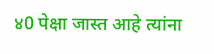४0 पेक्षा जास्त आहे त्यांना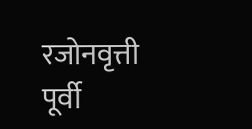रजोनवृत्ती पूर्वी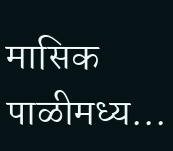मासिक पाळीमध्य...